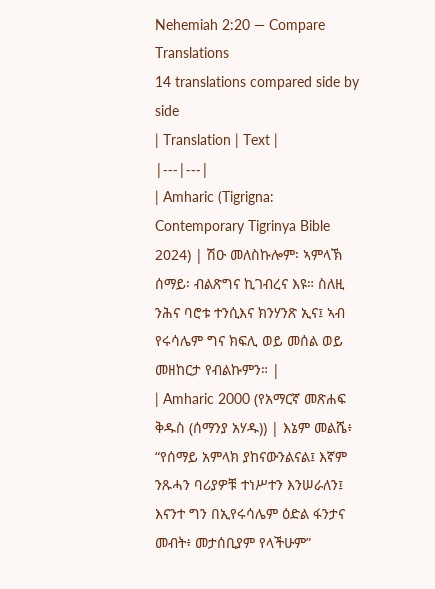Nehemiah 2:20 — Compare Translations
14 translations compared side by side
| Translation | Text |
|---|---|
| Amharic (Tigrigna: Contemporary Tigrinya Bible 2024) | ሽዑ መለስኩሎም፡ ኣምላኽ ሰማይ፡ ብልጽግና ኪገብረና እዩ። ስለዚ ንሕና ባሮቱ ተንሲእና ክንሃንጽ ኢና፤ ኣብ የሩሳሌም ግና ክፍሊ ወይ መሰል ወይ መዘከርታ የብልኩምን። |
| Amharic 2000 (የአማርኛ መጽሐፍ ቅዱስ (ሰማንያ አሃዱ)) | እኔም መልሼ፥ “የሰማይ አምላክ ያከናውንልናል፤ እኛም ንጹሓን ባሪያዎቹ ተነሥተን እንሠራለን፤ እናንተ ግን በኢየሩሳሌም ዕድል ፋንታና መብት፥ መታሰቢያም የላችሁም”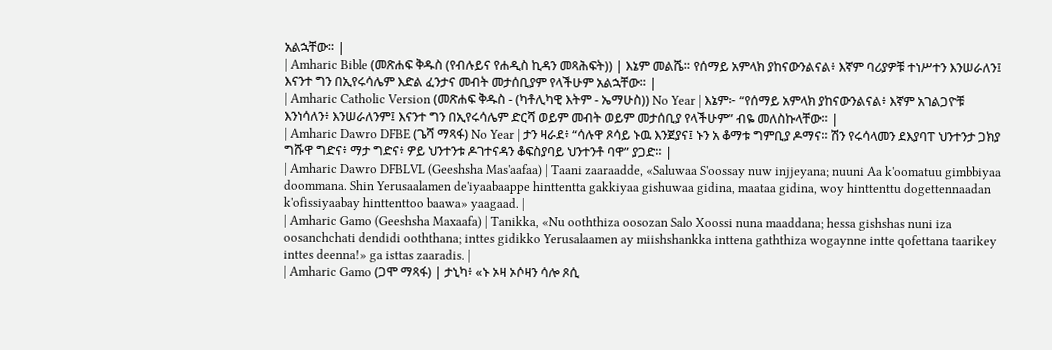አልኋቸው። |
| Amharic Bible (መጽሐፍ ቅዱስ (የብሉይና የሐዲስ ኪዳን መጻሕፍት)) | እኔም መልሼ። የሰማይ አምላክ ያከናውንልናል፥ እኛም ባሪያዎቹ ተነሥተን እንሠራለን፤ እናንተ ግን በኢየሩሳሌም እድል ፈንታና መብት መታሰቢያም የላችሁም አልኋቸው። |
| Amharic Catholic Version (መጽሐፍ ቅዱስ - (ካቶሊካዊ እትም - ኤማሁስ)) No Year | እኔም፦ “የሰማይ አምላክ ያከናውንልናል፥ እኛም አገልጋዮቹ እንነሳለን፥ እንሠራለንም፤ እናንተ ግን በኢየሩሳሌም ድርሻ ወይም መብት ወይም መታሰቢያ የላችሁም” ብዬ መለስኩላቸው። |
| Amharic Dawro DFBE (ጌሻ ማጻፋ) No Year | ታን ዛራደ፥ “ሳሉዋ ጾሳይ ኑዉ እንጀያና፤ ኑን አ ቆማቱ ግምቢያ ዶማና። ሽን የሩሳላመን ደእያባፐ ህንተንታ ጋክያ ግሹዋ ግድና፥ ማታ ግድና፥ ዎይ ህንተንቱ ዶገተናዳን ቆፍስያባይ ህንተንቶ ባዋ” ያጋድ። |
| Amharic Dawro DFBLVL (Geeshsha Mas'aafaa) | Taani zaaraadde, «Saluwaa S'oossay nuw injjeyana; nuuni Aa k'oomatuu gimbbiyaa doommana. Shin Yerusaalamen de'iyaabaappe hinttentta gakkiyaa gishuwaa gidina, maataa gidina, woy hinttenttu dogettennaadan k'ofissiyaabay hinttenttoo baawa» yaagaad. |
| Amharic Gamo (Geeshsha Maxaafa) | Tanikka, «Nu ooththiza oosozan Salo Xoossi nuna maaddana; hessa gishshas nuni iza oosanchchati dendidi ooththana; inttes gidikko Yerusalaamen ay miishshankka inttena gaththiza wogaynne intte qofettana taarikey inttes deenna!» ga isttas zaaradis. |
| Amharic Gamo (ጋሞ ማጻፋ) | ታኒካ፥ «ኑ ኦዛ ኦሶዛን ሳሎ ጾሲ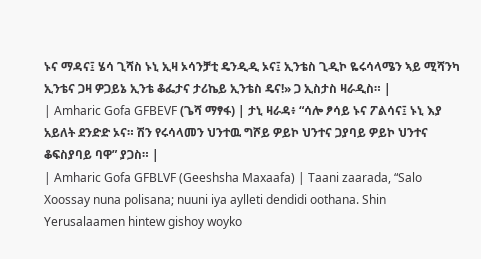ኑና ማዳና፤ ሄሳ ጊሻስ ኑኒ ኢዛ ኦሳንቻቲ ዴንዲዲ ኦና፤ ኢንቴስ ጊዲኮ ዬሩሳላሜን ኣይ ሚሻንካ ኢንቴና ጋዛ ዎጋይኔ ኢንቴ ቆፌታና ታሪኬይ ኢንቴስ ዴና!» ጋ ኢስታስ ዛራዲስ። |
| Amharic Gofa GFBEVF (ጌሻ ማፃፋ) | ታኒ ዛራዳ፥ “ሳሎ ፆሳይ ኑና ፖልሳና፤ ኑኒ እያ አይለት ደንድድ ኦና። ሽን የሩሳላመን ህንተዉ ግሾይ ዎይኮ ህንተና ጋያባይ ዎይኮ ህንተና ቆፍስያባይ ባዋ” ያጋስ። |
| Amharic Gofa GFBLVF (Geeshsha Maxaafa) | Taani zaarada, “Salo Xoossay nuna polisana; nuuni iya aylleti dendidi oothana. Shin Yerusalaamen hintew gishoy woyko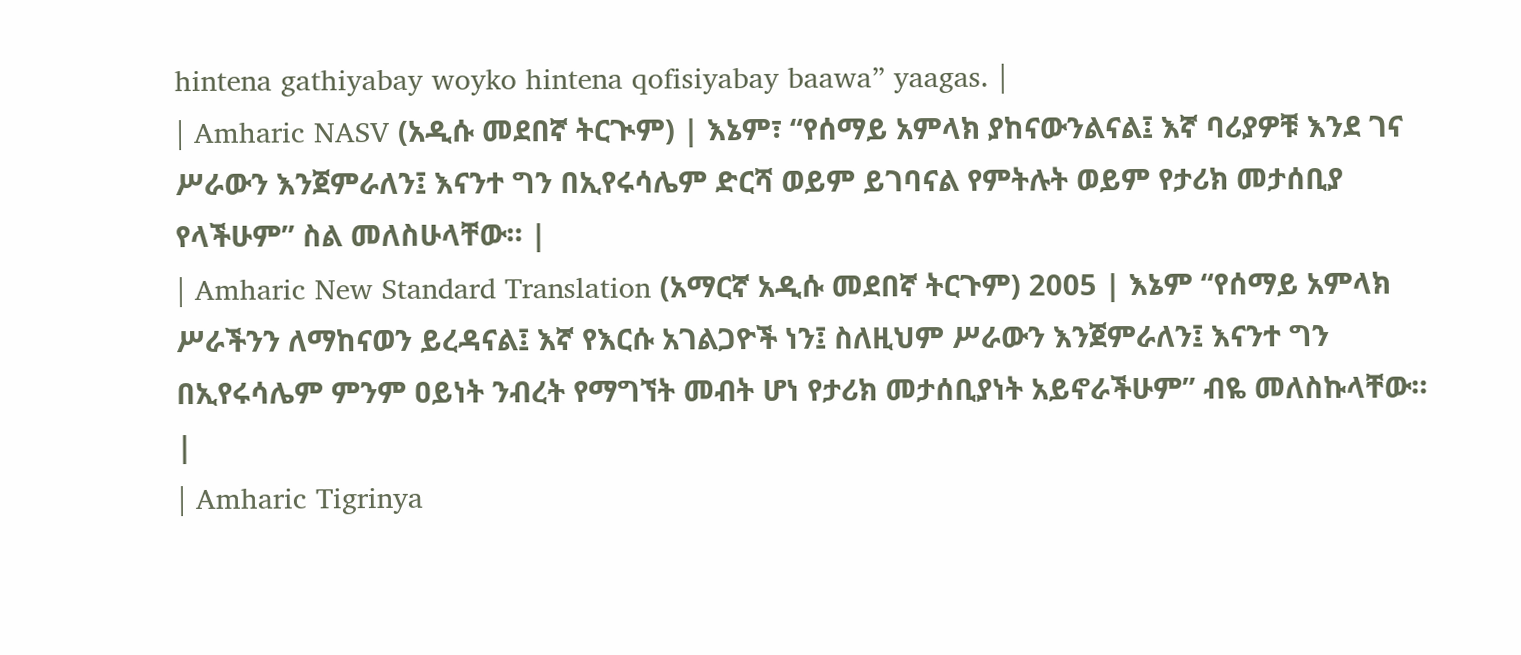hintena gathiyabay woyko hintena qofisiyabay baawa” yaagas. |
| Amharic NASV (አዲሱ መደበኛ ትርጒም) | እኔም፣ “የሰማይ አምላክ ያከናውንልናል፤ እኛ ባሪያዎቹ እንደ ገና ሥራውን እንጀምራለን፤ እናንተ ግን በኢየሩሳሌም ድርሻ ወይም ይገባናል የምትሉት ወይም የታሪክ መታሰቢያ የላችሁም” ስል መለስሁላቸው። |
| Amharic New Standard Translation (አማርኛ አዲሱ መደበኛ ትርጉም) 2005 | እኔም “የሰማይ አምላክ ሥራችንን ለማከናወን ይረዳናል፤ እኛ የእርሱ አገልጋዮች ነን፤ ስለዚህም ሥራውን እንጀምራለን፤ እናንተ ግን በኢየሩሳሌም ምንም ዐይነት ንብረት የማግኘት መብት ሆነ የታሪክ መታሰቢያነት አይኖራችሁም” ብዬ መለስኩላቸው። |
| Amharic Tigrinya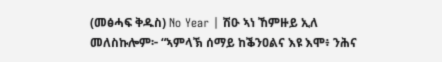(መፅሓፍ ቅዱስ) No Year | ሽዑ ኣነ ኸምዙይ ኢለ መለስኩሎም፦ “ኣምላኽ ሰማይ ከቕንዐልና እዩ እሞ፥ ንሕና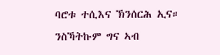ባሮቱ ተሲእና ኽንሰርሕ ኢና። ንስኻትኩም ግና ኣብ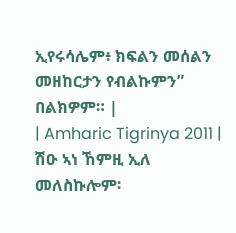ኢየሩሳሌም፥ ክፍልን መሰልን መዘከርታን የብልኩምን” በልክዎም። |
| Amharic Tigrinya 2011 | ሽዑ ኣነ ኸምዚ ኢለ መለስኩሎም፡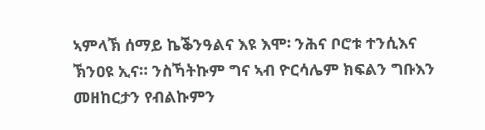ኣምላኽ ሰማይ ኬቕንዓልና እዩ እሞ፡ ንሕና ቦሮቱ ተንሲእና ኽንዐዩ ኢና። ንስኻትኩም ግና ኣብ ዮርሳሌም ክፍልን ግቡእን መዘከርታን የብልኩምን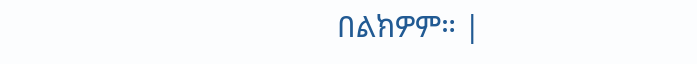በልክዎም። |